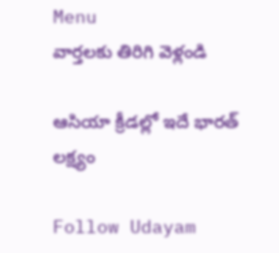Menu
వార్తలకు తిరిగి వెళ్లండి

ఆసియా క్రీడల్లో ఇదే భారత్‌ లక్ష్యం

Follow Udayam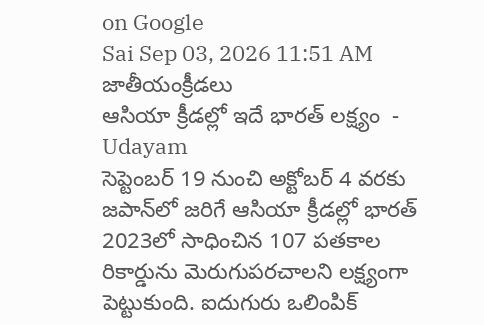on Google
Sai Sep 03, 2026 11:51 AM జాతీయంక్రీడలు
ఆసియా క్రీడల్లో ఇదే భారత్‌ లక్ష్యం  - Udayam
సెప్టెంబర్‌ 19 నుంచి అక్టోబర్‌ 4 వరకు జపాన్‌లో జరిగే ఆసియా క్రీడల్లో భారత్‌ 2023లో సాధించిన 107 పతకాల రికార్డును మెరుగుపరచాలని లక్ష్యంగా పెట్టుకుంది. ఐదుగురు ఒలింపిక్‌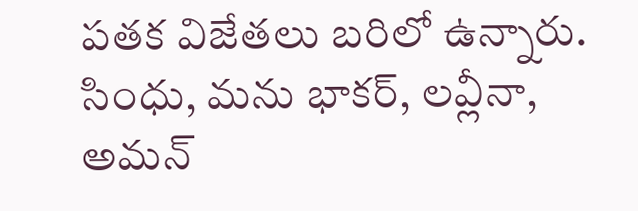పతక విజేతలు బరిలో ఉన్నారు. సింధు, మను భాకర్‌, లవ్లీనా, అమన్‌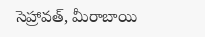సెహ్రావత్‌, మీరాబాయి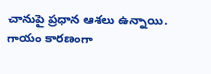చానుపై ప్రధాన ఆశలు ఉన్నాయి. గాయం కారణంగా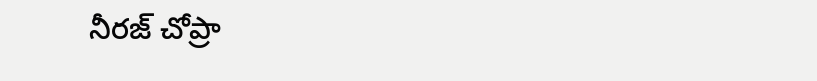నీరజ్‌ చోప్రా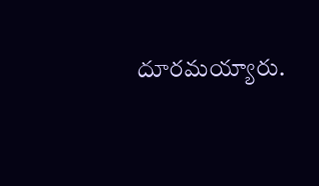దూరమయ్యారు.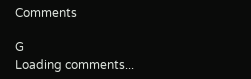Comments

G
Loading comments...